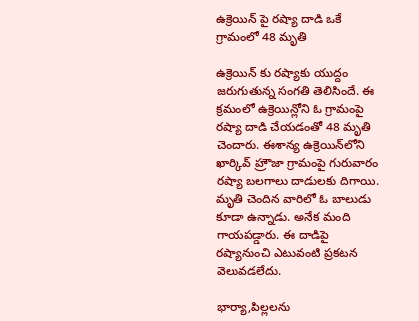ఉక్రెయిన్ పై ర‌ష్యా దాడి ఒకే గ్రామంలో 48 మృతి

ఉక్రెయిన్ కు ర‌ష్యాకు యుద్దం జ‌రుగుతున్న సంగ‌తి తెలిసిందే. ఈ క్ర‌మంలో ఉక్రెయిన్లోని ఓ గ్రామంపై ర‌ష్యా దాడి చేయ‌డంతో 48 మృతి చెందారు. ఈశాన్య ఉక్రెయిన్‌లోని ఖార్కివ్ హ్రౌజా గ్రామంపై గురువారం ర‌ష్యా బ‌ల‌గాలు దాడుల‌కు దిగాయి. మృతి చెందిన వారిలో ఓ బాలుడు కూడా ఉన్నాడు. అనేక మంది గాయప‌డ్డారు. ఈ దాడిపై ర‌ష్యానుంచి ఎటువంటి ప్ర‌క‌ట‌న వెలువ‌డ‌లేదు.

భార్యా,పిల్లలను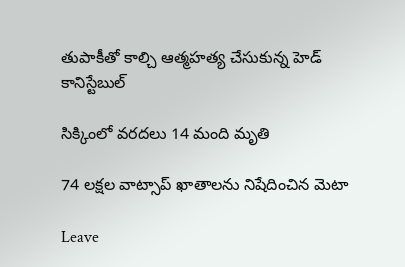తుపాకీతో కాల్చి ఆత్మహత్య చేసుకున్న హెడ్ కానిస్టేబుల్

సిక్కింలో వ‌ర‌ద‌లు 14 మంది మృతి

74 లక్షల వాట్సాప్‌ ఖాతాల‌ను నిషేదించిన మెటా

Leave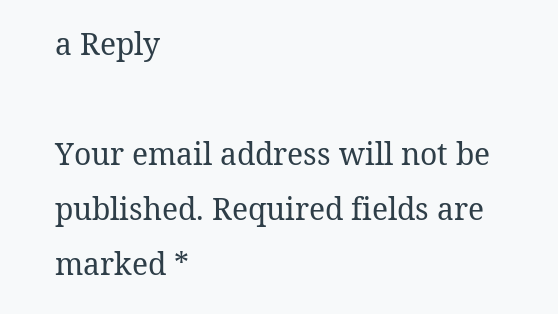a Reply

Your email address will not be published. Required fields are marked *